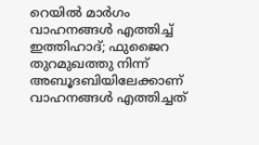റെയിൽ മാർഗം വാഹനങ്ങൾ എത്തിച്ച് ഇത്തിഹാദ്; ഫുജൈറ തുറമുഖത്തു നിന്ന് അബൂദബിയിലേക്കാണ് വാഹനങ്ങൾ എത്തിച്ചത്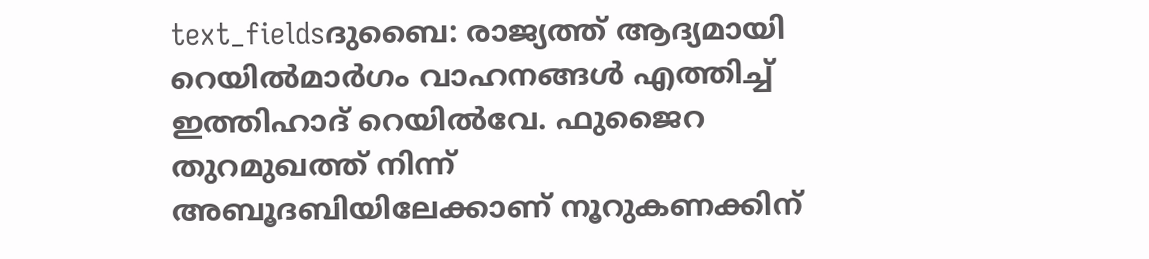text_fieldsദുബൈ: രാജ്യത്ത് ആദ്യമായി റെയിൽമാർഗം വാഹനങ്ങൾ എത്തിച്ച് ഇത്തിഹാദ് റെയിൽവേ. ഫുജൈറ തുറമുഖത്ത് നിന്ന് അബൂദബിയിലേക്കാണ് നൂറുകണക്കിന്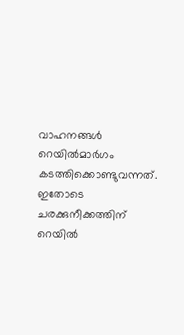വാഹനങ്ങൾ റെയിൽമാർഗം കടത്തിക്കൊണ്ടുവന്നത്.
ഇതോടെ ചരക്കുനീക്കത്തിന് റെയിൽ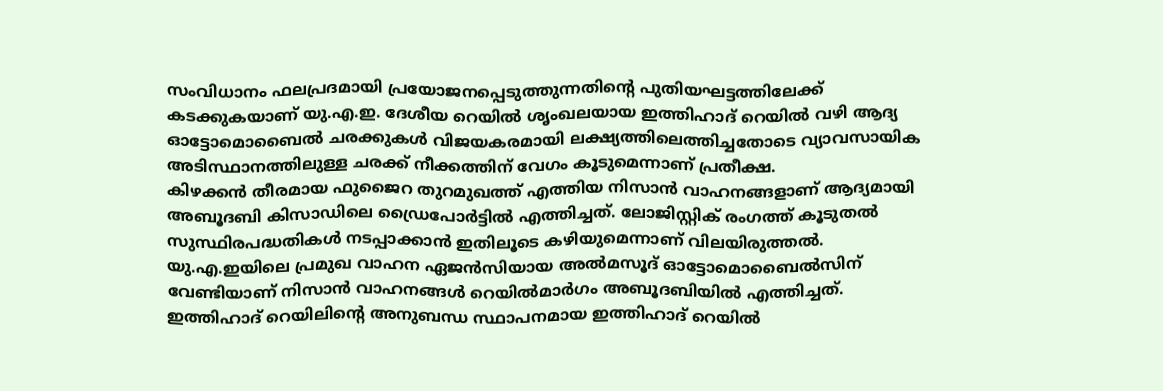സംവിധാനം ഫലപ്രദമായി പ്രയോജനപ്പെടുത്തുന്നതിന്റെ പുതിയഘട്ടത്തിലേക്ക് കടക്കുകയാണ് യു.എ.ഇ. ദേശീയ റെയിൽ ശൃംഖലയായ ഇത്തിഹാദ് റെയിൽ വഴി ആദ്യ ഓട്ടോമൊബൈൽ ചരക്കുകൾ വിജയകരമായി ലക്ഷ്യത്തിലെത്തിച്ചതോടെ വ്യാവസായിക അടിസ്ഥാനത്തിലുള്ള ചരക്ക് നീക്കത്തിന് വേഗം കൂടുമെന്നാണ് പ്രതീക്ഷ.
കിഴക്കൻ തീരമായ ഫുജൈറ തുറമുഖത്ത് എത്തിയ നിസാൻ വാഹനങ്ങളാണ് ആദ്യമായി അബൂദബി കിസാഡിലെ ഡ്രൈപോർട്ടിൽ എത്തിച്ചത്. ലോജിസ്റ്റിക് രംഗത്ത് കൂടുതൽ സുസ്ഥിരപദ്ധതികൾ നടപ്പാക്കാൻ ഇതിലൂടെ കഴിയുമെന്നാണ് വിലയിരുത്തൽ. യു.എ.ഇയിലെ പ്രമുഖ വാഹന ഏജൻസിയായ അൽമസൂദ് ഓട്ടോമൊബൈൽസിന് വേണ്ടിയാണ് നിസാൻ വാഹനങ്ങൾ റെയിൽമാർഗം അബൂദബിയിൽ എത്തിച്ചത്. ഇത്തിഹാദ് റെയിലിന്റെ അനുബന്ധ സ്ഥാപനമായ ഇത്തിഹാദ് റെയിൽ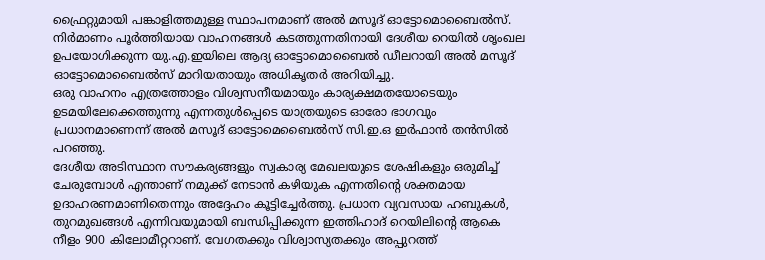ഫ്രൈറ്റുമായി പങ്കാളിത്തമുള്ള സ്ഥാപനമാണ് അൽ മസൂദ് ഓട്ടോമൊബൈൽസ്.
നിർമാണം പൂർത്തിയായ വാഹനങ്ങൾ കടത്തുന്നതിനായി ദേശീയ റെയിൽ ശൃംഖല ഉപയോഗിക്കുന്ന യു.എ.ഇയിലെ ആദ്യ ഓട്ടോമൊബൈൽ ഡീലറായി അൽ മസൂദ് ഓട്ടോമൊബൈൽസ് മാറിയതായും അധികൃതർ അറിയിച്ചു.
ഒരു വാഹനം എത്രത്തോളം വിശ്വസനീയമായും കാര്യക്ഷമതയോടെയും ഉടമയിലേക്കെത്തുന്നു എന്നതുൾപ്പെടെ യാത്രയുടെ ഓരോ ഭാഗവും പ്രധാനമാണെന്ന് അൽ മസൂദ് ഓട്ടോമെബൈൽസ് സി.ഇ.ഒ ഇർഫാൻ തൻസിൽ പറഞ്ഞു.
ദേശീയ അടിസ്ഥാന സൗകര്യങ്ങളും സ്വകാര്യ മേഖലയുടെ ശേഷികളും ഒരുമിച്ച് ചേരുമ്പോൾ എന്താണ് നമുക്ക് നേടാൻ കഴിയുക എന്നതിന്റെ ശക്തമായ ഉദാഹരണമാണിതെന്നും അദ്ദേഹം കൂട്ടിച്ചേർത്തു. പ്രധാന വ്യവസായ ഹബുകൾ, തുറമുഖങ്ങൾ എന്നിവയുമായി ബന്ധിപ്പിക്കുന്ന ഇത്തിഹാദ് റെയിലിന്റെ ആകെ നീളം 900 കിലോമീറ്ററാണ്. വേഗതക്കും വിശ്വാസ്യതക്കും അപ്പുറത്ത്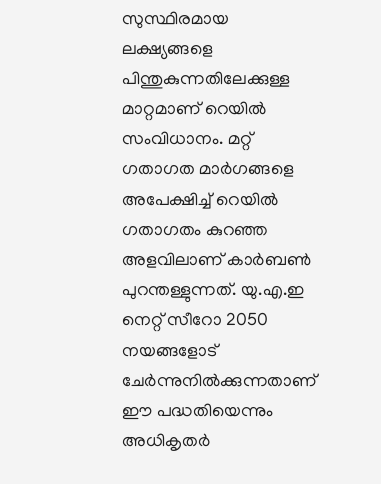സുസ്ഥിരമായ ലക്ഷ്യങ്ങളെ പിന്തുകുന്നതിലേക്കുള്ള മാറ്റമാണ് റെയിൽ സംവിധാനം. മറ്റ് ഗതാഗത മാർഗങ്ങളെ അപേക്ഷിച്ച് റെയിൽ ഗതാഗതം കുറഞ്ഞ അളവിലാണ് കാർബൺ പുറന്തള്ളുന്നത്. യു.എ.ഇ നെറ്റ് സീറോ 2050 നയങ്ങളോട് ചേർന്നുനിൽക്കുന്നതാണ് ഈ പദ്ധതിയെന്നും അധികൃതർ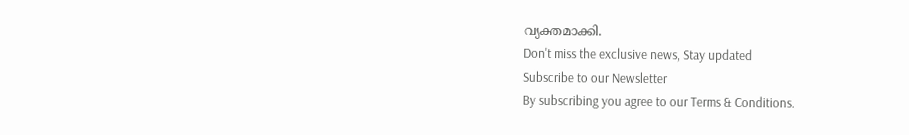വ്യക്തമാക്കി.
Don't miss the exclusive news, Stay updated
Subscribe to our Newsletter
By subscribing you agree to our Terms & Conditions.